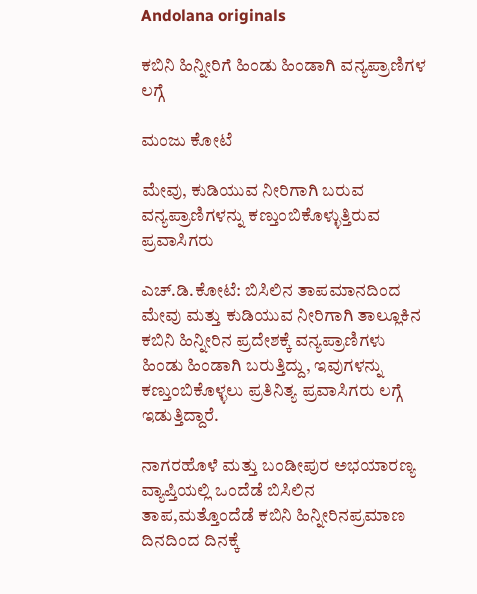Andolana originals

ಕಬಿನಿ ಹಿನ್ನೀರಿಗೆ ಹಿಂಡು ಹಿಂಡಾಗಿ ವನ್ಯಪ್ರಾಣಿಗಳ ಲಗ್ಗೆ

ಮಂಜು ಕೋಟೆ

ಮೇವು, ಕುಡಿಯುವ ನೀರಿಗಾಗಿ ಬರುವ ವನ್ಯಪ್ರಾಣಿಗಳನ್ನು ಕಣ್ತುಂಬಿಕೊಳ್ಳುತ್ತಿರುವ ಪ್ರವಾಸಿಗರು

ಎಚ್.ಡಿ.ಕೋಟೆ: ಬಿಸಿಲಿನ ತಾಪಮಾನದಿಂದ ಮೇವು ಮತ್ತು ಕುಡಿಯುವ ನೀರಿಗಾಗಿ ತಾಲ್ಲೂಕಿನ ಕಬಿನಿ ಹಿನ್ನೀರಿನ ಪ್ರದೇಶಕ್ಕೆ ವನ್ಯಪ್ರಾಣಿಗಳು ಹಿಂಡು ಹಿಂಡಾಗಿ ಬರುತ್ತಿದ್ದು, ಇವುಗಳನ್ನು ಕಣ್ತುಂಬಿಕೊಳ್ಳಲು ಪ್ರತಿನಿತ್ಯ ಪ್ರವಾಸಿಗರು ಲಗ್ಗೆ ಇಡುತ್ತಿದ್ದಾರೆ.

ನಾಗರಹೊಳೆ ಮತ್ತು ಬಂಡೀಪುರ ಅಭಯಾರಣ್ಯ ವ್ಯಾಪ್ತಿಯಲ್ಲಿ ಒಂದೆಡೆ ಬಿಸಿಲಿನ ತಾಪ,ಮತ್ತೊಂದೆಡೆ ಕಬಿನಿ ಹಿನ್ನೀರಿನಪ್ರಮಾಣ ದಿನದಿಂದ ದಿನಕ್ಕೆ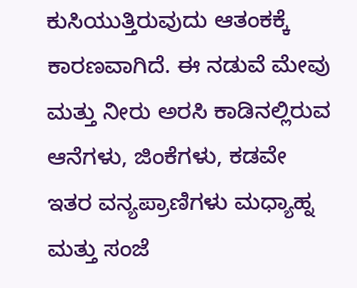ಕುಸಿಯುತ್ತಿರುವುದು ಆತಂಕಕ್ಕೆ ಕಾರಣವಾಗಿದೆ. ಈ ನಡುವೆ ಮೇವು ಮತ್ತು ನೀರು ಅರಸಿ ಕಾಡಿನಲ್ಲಿರುವ ಆನೆಗಳು, ಜಿಂಕೆಗಳು, ಕಡವೇ ಇತರ ವನ್ಯಪ್ರಾಣಿಗಳು ಮಧ್ಯಾಹ್ನ ಮತ್ತು ಸಂಜೆ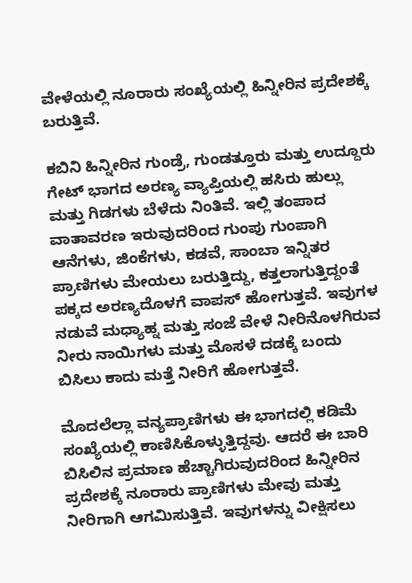ವೇಳೆಯಲ್ಲಿ ನೂರಾರು ಸಂಖ್ಯೆಯಲ್ಲಿ ಹಿನ್ನೀರಿನ ಪ್ರದೇಶಕ್ಕೆ ಬರುತ್ತಿವೆ.

ಕಬಿನಿ ಹಿನ್ನೀರಿನ ಗುಂಡ್ರೆ, ಗುಂಡತ್ತೂರು ಮತ್ತು ಉದ್ದೂರು ಗೇಟ್ ಭಾಗದ ಅರಣ್ಯ ವ್ಯಾಪ್ತಿಯಲ್ಲಿ ಹಸಿರು ಹುಲ್ಲು ಮತ್ತು ಗಿಡಗಳು ಬೆಳೆದು ನಿಂತಿವೆ. ಇಲ್ಲಿ ತಂಪಾದ ವಾತಾವರಣ ಇರುವುದರಿಂದ ಗುಂಪು ಗುಂಪಾಗಿ ಆನೆಗಳು, ಜಿಂಕೆಗಳು, ಕಡವೆ, ಸಾಂಬಾ ಇನ್ನಿತರ ಪ್ರಾಣಿಗಳು ಮೇಯಲು ಬರುತ್ತಿದ್ದು, ಕತ್ತಲಾಗುತ್ತಿದ್ದಂತೆ ಪಕ್ಕದ ಅರಣ್ಯದೊಳಗೆ ವಾಪಸ್ ಹೋಗುತ್ತವೆ. ಇವುಗಳ ನಡುವೆ ಮಧ್ಯಾಹ್ನ ಮತ್ತು ಸಂಜೆ ವೇಳೆ ನೀರಿನೊಳಗಿರುವ ನೀರು ನಾಯಿಗಳು ಮತ್ತು ಮೊಸಳೆ ದಡಕ್ಕೆ ಬಂದು ಬಿಸಿಲು ಕಾದು ಮತ್ತೆ ನೀರಿಗೆ ಹೋಗುತ್ತವೆ.

ಮೊದಲೆಲ್ಲಾ ವನ್ಯಪ್ರಾಣಿಗಳು ಈ ಭಾಗದಲ್ಲಿ ಕಡಿಮೆ ಸಂಖ್ಯೆಯಲ್ಲಿ ಕಾಣಿಸಿಕೊಳ್ಳುತ್ತಿದ್ದವು. ಆದರೆ ಈ ಬಾರಿ ಬಿಸಿಲಿನ ಪ್ರಮಾಣ ಹೆಚ್ಚಾಗಿರುವುದರಿಂದ ಹಿನ್ನೀರಿನ ಪ್ರದೇಶಕ್ಕೆ ನೂರಾರು ಪ್ರಾಣಿಗಳು ಮೇವು ಮತ್ತು ನೀರಿಗಾಗಿ ಆಗಮಿಸುತ್ತಿವೆ. ಇವುಗಳನ್ನು ವೀಕ್ಷಿಸಲು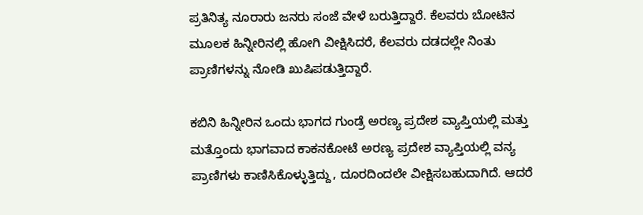ಪ್ರತಿನಿತ್ಯ ನೂರಾರು ಜನರು ಸಂಜೆ ವೇಳೆ ಬರುತ್ತಿದ್ದಾರೆ. ಕೆಲವರು ಬೋಟಿನ ಮೂಲಕ ಹಿನ್ನೀರಿನಲ್ಲಿ ಹೋಗಿ ವೀಕ್ಷಿಸಿದರೆ, ಕೆಲವರು ದಡದಲ್ಲೇ ನಿಂತು ಪ್ರಾಣಿಗಳನ್ನು ನೋಡಿ ಖುಷಿಪಡುತ್ತಿದ್ದಾರೆ.

ಕಬಿನಿ ಹಿನ್ನೀರಿನ ಒಂದು ಭಾಗದ ಗುಂಡ್ರೆ ಅರಣ್ಯ ಪ್ರದೇಶ ವ್ಯಾಪ್ತಿಯಲ್ಲಿ ಮತ್ತು ಮತ್ತೊಂದು ಭಾಗವಾದ ಕಾಕನಕೋಟೆ ಅರಣ್ಯ ಪ್ರದೇಶ ವ್ಯಾಪ್ತಿಯಲ್ಲಿ ವನ್ಯ ಪ್ರಾಣಿಗಳು ಕಾಣಿಸಿಕೊಳ್ಳುತ್ತಿದ್ದು, ದೂರದಿಂದಲೇ ವೀಕ್ಷಿಸಬಹುದಾಗಿದೆ. ಆದರೆ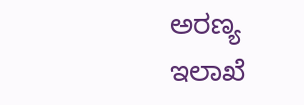ಅರಣ್ಯ ಇಲಾಖೆ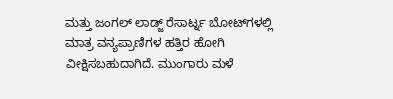ಮತ್ತು ಜಂಗಲ್ ಲಾಡ್ಜ್ ರೆಸಾರ್ಟ್ನ ಬೋಟ್‌ಗಳಲ್ಲಿ ಮಾತ್ರ ವನ್ಯಪ್ರಾಣಿಗಳ ಹತ್ತಿರ ಹೋಗಿ ವೀಕ್ಷಿಸಬಹುದಾಗಿದೆ. ಮುಂಗಾರು ಮಳೆ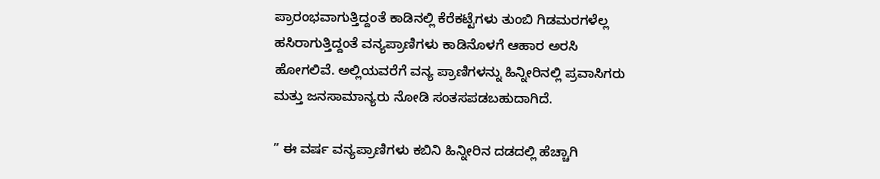ಪ್ರಾರಂಭವಾಗುತ್ತಿದ್ದಂತೆ ಕಾಡಿನಲ್ಲಿ ಕೆರೆಕಟ್ಟೆಗಳು ತುಂಬಿ ಗಿಡಮರಗಳೆಲ್ಲ ಹಸಿರಾಗುತ್ತಿದ್ದಂತೆ ವನ್ಯಪ್ರಾಣಿಗಳು ಕಾಡಿನೊಳಗೆ ಆಹಾರ ಅರಸಿ ಹೋಗಲಿವೆ. ಅಲ್ಲಿಯವರೆಗೆ ವನ್ಯ ಪ್ರಾಣಿಗಳನ್ನು ಹಿನ್ನೀರಿನಲ್ಲಿ ಪ್ರವಾಸಿಗರು ಮತ್ತು ಜನಸಾಮಾನ್ಯರು ನೋಡಿ ಸಂತಸಪಡಬಹುದಾಗಿದೆ.

” ಈ ವರ್ಷ ವನ್ಯಪ್ರಾಣಿಗಳು ಕಬಿನಿ ಹಿನ್ನೀರಿನ ದಡದಲ್ಲಿ ಹೆಚ್ಚಾಗಿ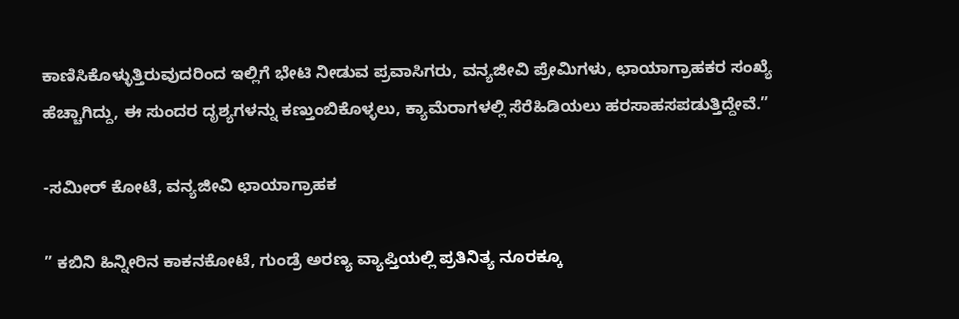ಕಾಣಿಸಿಕೊಳ್ಳುತ್ತಿರುವುದರಿಂದ ಇಲ್ಲಿಗೆ ಭೇಟಿ ನೀಡುವ ಪ್ರವಾಸಿಗರು, ವನ್ಯಜೀವಿ ಪ್ರೇಮಿಗಳು, ಛಾಯಾಗ್ರಾಹಕರ ಸಂಖ್ಯೆ ಹೆಚ್ಚಾಗಿದ್ದು, ಈ ಸುಂದರ ದೃಶ್ಯಗಳನ್ನು ಕಣ್ತುಂಬಿಕೊಳ್ಳಲು, ಕ್ಯಾಮೆರಾಗಳಲ್ಲಿ ಸೆರೆಹಿಡಿಯಲು ಹರಸಾಹಸಪಡುತ್ತಿದ್ದೇವೆ.”

-ಸಮೀರ್ ಕೋಟೆ, ವನ್ಯಜೀವಿ ಛಾಯಾಗ್ರಾಹಕ

” ಕಬಿನಿ ಹಿನ್ನೀರಿನ ಕಾಕನಕೋಟೆ, ಗುಂಡ್ರೆ ಅರಣ್ಯ ವ್ಯಾಪ್ತಿಯಲ್ಲಿ ಪ್ರತಿನಿತ್ಯ ನೂರಕ್ಕೂ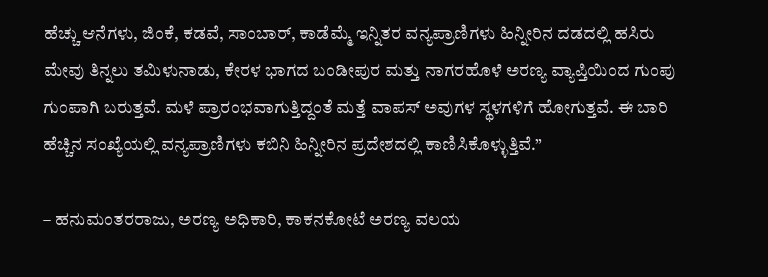ಹೆಚ್ಚು ಆನೆಗಳು, ಜಿಂಕೆ, ಕಡವೆ, ಸಾಂಬಾರ್, ಕಾಡೆಮ್ಮೆ ಇನ್ನಿತರ ವನ್ಯಪ್ರಾಣಿಗಳು ಹಿನ್ನೀರಿನ ದಡದಲ್ಲಿ ಹಸಿರು ಮೇವು ತಿನ್ನಲು ತಮಿಳುನಾಡು, ಕೇರಳ ಭಾಗದ ಬಂಡೀಪುರ ಮತ್ತು ನಾಗರಹೊಳೆ ಅರಣ್ಯ ವ್ಯಾಪ್ತಿಯಿಂದ ಗುಂಪು ಗುಂಪಾಗಿ ಬರುತ್ತವೆ. ಮಳೆ ಪ್ರಾರಂಭವಾಗುತ್ತಿದ್ದಂತೆ ಮತ್ತೆ ವಾಪಸ್ ಅವುಗಳ ಸ್ಥಳಗಳಿಗೆ ಹೋಗುತ್ತವೆ. ಈ ಬಾರಿ ಹೆಚ್ಚಿನ ಸಂಖ್ಯೆಯಲ್ಲಿ ವನ್ಯಪ್ರಾಣಿಗಳು ಕಬಿನಿ ಹಿನ್ನೀರಿನ ಪ್ರದೇಶದಲ್ಲಿ ಕಾಣಿಸಿಕೊಳ್ಳುತ್ತಿವೆ.”

– ಹನುಮಂತರರಾಜು, ಅರಣ್ಯ ಅಧಿಕಾರಿ, ಕಾಕನಕೋಟೆ ಅರಣ್ಯ ವಲಯ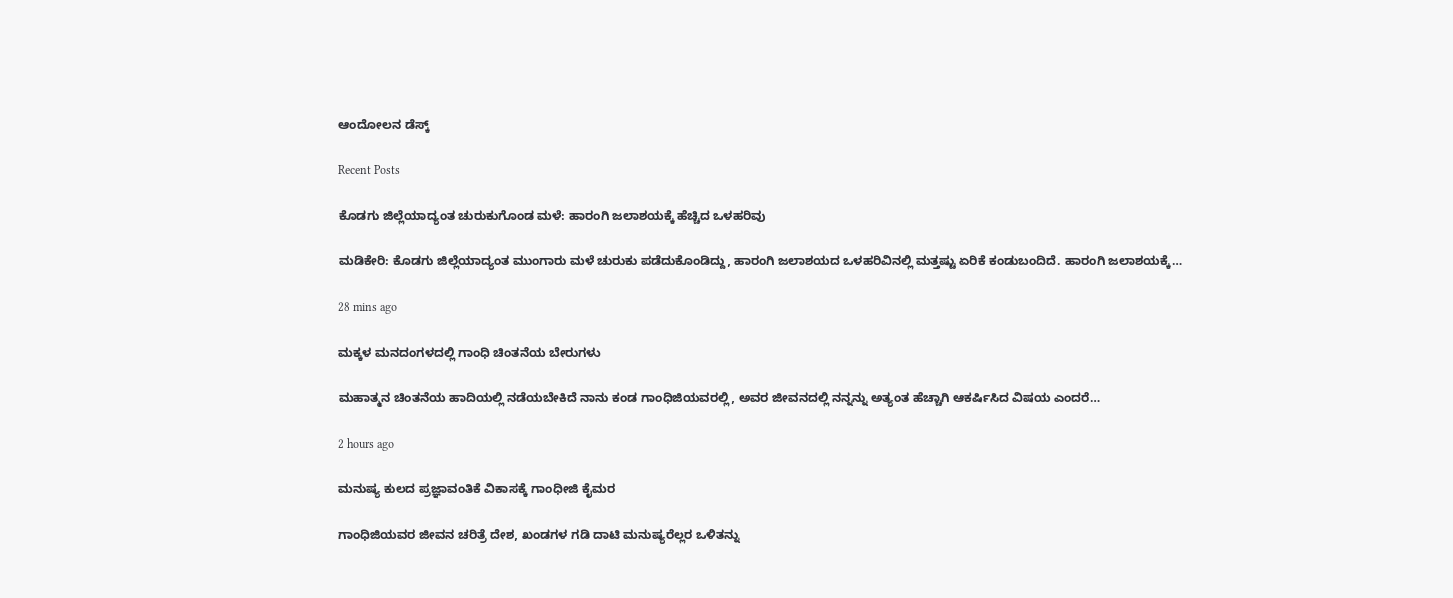ಆಂದೋಲನ ಡೆಸ್ಕ್

Recent Posts

ಕೊಡಗು ಜಿಲ್ಲೆಯಾದ್ಯಂತ ಚುರುಕುಗೊಂಡ ಮಳೆ: ಹಾರಂಗಿ ಜಲಾಶಯಕ್ಕೆ ಹೆಚ್ಚಿದ ಒಳಹರಿವು

ಮಡಿಕೇರಿ: ಕೊಡಗು ಜಿಲ್ಲೆಯಾದ್ಯಂತ ಮುಂಗಾರು ಮಳೆ ಚುರುಕು ಪಡೆದುಕೊಂಡಿದ್ದು, ಹಾರಂಗಿ ಜಲಾಶಯದ ಒಳಹರಿವಿನಲ್ಲಿ ಮತ್ತಷ್ಟು ಏರಿಕೆ ಕಂಡುಬಂದಿದೆ. ಹಾರಂಗಿ ಜಲಾಶಯಕ್ಕೆ…

28 mins ago

ಮಕ್ಕಳ ಮನದಂಗಳದಲ್ಲಿ ಗಾಂಧಿ ಚಿಂತನೆಯ ಬೇರುಗಳು

ಮಹಾತ್ಮನ ಚಿಂತನೆಯ ಹಾದಿಯಲ್ಲಿ ನಡೆಯಬೇಕಿದೆ ನಾನು ಕಂಡ ಗಾಂಧಿಜಿಯವರಲ್ಲಿ, ಅವರ ಜೀವನದಲ್ಲಿ ನನ್ನನ್ನು ಅತ್ಯಂತ ಹೆಚ್ಚಾಗಿ ಆಕರ್ಷಿಸಿದ ವಿಷಯ ಎಂದರೆ…

2 hours ago

ಮನುಷ್ಯ ಕುಲದ ಪ್ರಜ್ಞಾವಂತಿಕೆ ವಿಕಾಸಕ್ಕೆ ಗಾಂಧೀಜಿ ಕೈಮರ

ಗಾಂಧಿಜಿಯವರ ಜೀವನ ಚರಿತ್ರೆ ದೇಶ, ಖಂಡಗಳ ಗಡಿ ದಾಟಿ ಮನುಷ್ಯರೆಲ್ಲರ ಒಳಿತನ್ನು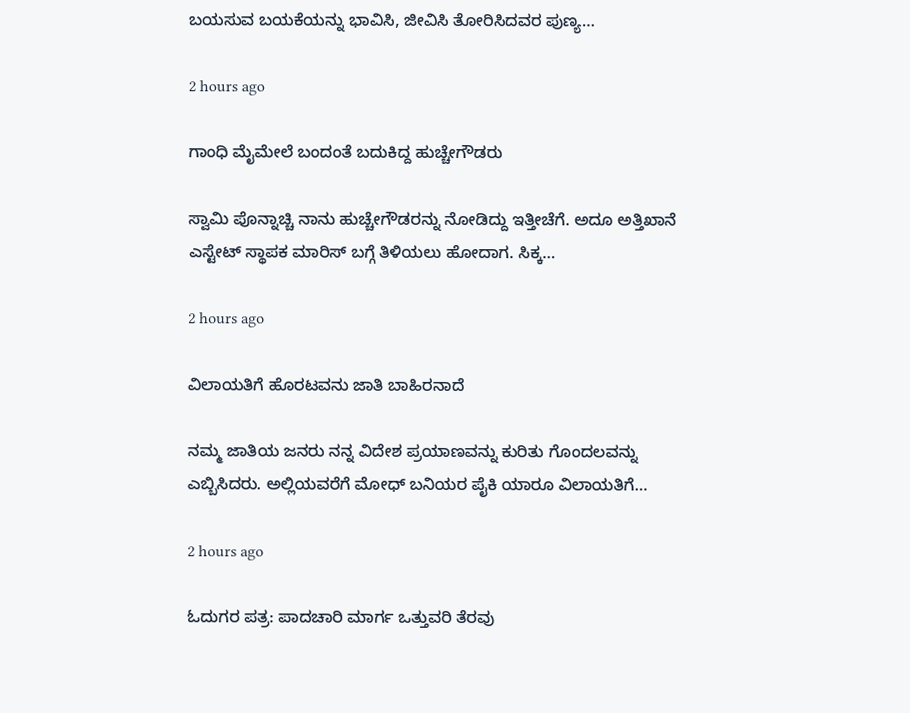ಬಯಸುವ ಬಯಕೆಯನ್ನು ಭಾವಿಸಿ, ಜೀವಿಸಿ ತೋರಿಸಿದವರ ಪುಣ್ಯ…

2 hours ago

ಗಾಂಧಿ ಮೈಮೇಲೆ ಬಂದಂತೆ ಬದುಕಿದ್ದ ಹುಚ್ಚೇಗೌಡರು

ಸ್ವಾಮಿ ಪೊನ್ನಾಚ್ಚಿ ನಾನು ಹುಚ್ಚೇಗೌಡರನ್ನು ನೋಡಿದ್ದು ಇತ್ತೀಚೆಗೆ. ಅದೂ ಅತ್ತಿಖಾನೆ ಎಸ್ಟೇಟ್ ಸ್ಥಾಪಕ ಮಾರಿಸ್ ಬಗ್ಗೆ ತಿಳಿಯಲು ಹೋದಾಗ. ಸಿಕ್ಕ…

2 hours ago

ವಿಲಾಯತಿಗೆ ಹೊರಟವನು ಜಾತಿ ಬಾಹಿರನಾದೆ

ನಮ್ಮ ಜಾತಿಯ ಜನರು ನನ್ನ ವಿದೇಶ ಪ್ರಯಾಣವನ್ನು ಕುರಿತು ಗೊಂದಲವನ್ನು ಎಬ್ಬಿಸಿದರು. ಅಲ್ಲಿಯವರೆಗೆ ಮೋಧ್ ಬನಿಯರ ಪೈಕಿ ಯಾರೂ ವಿಲಾಯತಿಗೆ…

2 hours ago

ಓದುಗರ ಪತ್ರ: ಪಾದಚಾರಿ ಮಾರ್ಗ ಒತ್ತುವರಿ ತೆರವು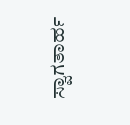ಸ್ವಾಗತಾರ್ಹ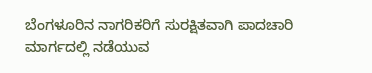ಬೆಂಗಳೂರಿನ ನಾಗರಿಕರಿಗೆ ಸುರಕ್ಷಿತವಾಗಿ ಪಾದಚಾರಿ ಮಾರ್ಗದಲ್ಲಿ ನಡೆಯುವ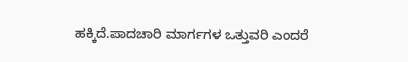ಹಕ್ಕಿದೆ.ಪಾದಚಾರಿ ಮಾರ್ಗಗಳ ಒತ್ತುವರಿ ಎಂದರೆ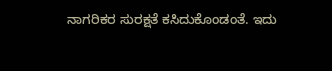ನಾಗರಿಕರ ಸುರಕ್ಷತೆ ಕಸಿದುಕೊಂಡಂತೆ. ಇದು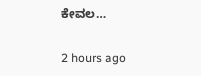ಕೇವಲ…

2 hours ago